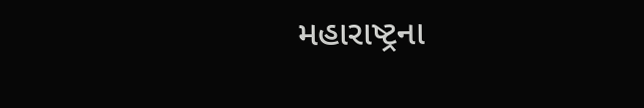મહારાષ્ટ્રના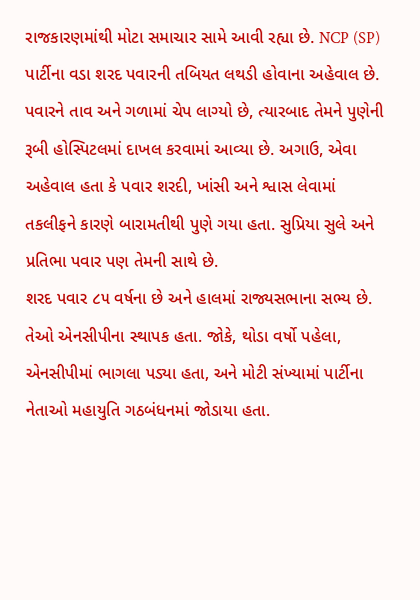રાજકારણમાંથી મોટા સમાચાર સામે આવી રહ્યા છે. NCP (SP) પાર્ટીના વડા શરદ પવારની તબિયત લથડી હોવાના અહેવાલ છે. પવારને તાવ અને ગળામાં ચેપ લાગ્યો છે, ત્યારબાદ તેમને પુણેની રૂબી હોસ્પિટલમાં દાખલ કરવામાં આવ્યા છે. અગાઉ, એવા અહેવાલ હતા કે પવાર શરદી, ખાંસી અને શ્વાસ લેવામાં તકલીફને કારણે બારામતીથી પુણે ગયા હતા. સુપ્રિયા સુલે અને પ્રતિભા પવાર પણ તેમની સાથે છે.
શરદ પવાર ૮૫ વર્ષના છે અને હાલમાં રાજ્યસભાના સભ્ય છે. તેઓ એનસીપીના સ્થાપક હતા. જોકે, થોડા વર્ષો પહેલા, એનસીપીમાં ભાગલા પડ્યા હતા, અને મોટી સંખ્યામાં પાર્ટીના નેતાઓ મહાયુતિ ગઠબંધનમાં જોડાયા હતા.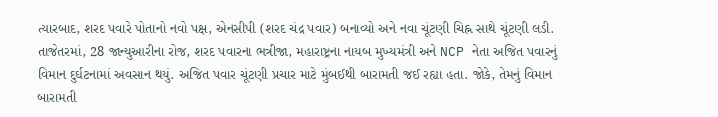ત્યારબાદ, શરદ પવારે પોતાનો નવો પક્ષ, એનસીપી (શરદ ચંદ્ર પવાર) બનાવ્યો અને નવા ચૂંટણી ચિહ્ન સાથે ચૂંટણી લડી.
તાજેતરમાં, 28 જાન્યુઆરીના રોજ, શરદ પવારના ભત્રીજા, મહારાષ્ટ્રના નાયબ મુખ્યમંત્રી અને NCP નેતા અજિત પવારનું વિમાન દુર્ઘટનામાં અવસાન થયું. અજિત પવાર ચૂંટણી પ્રચાર માટે મુંબઈથી બારામતી જઈ રહ્યા હતા. જોકે, તેમનું વિમાન બારામતી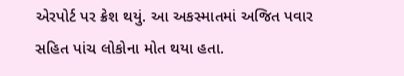એરપોર્ટ પર ક્રેશ થયું. આ અકસ્માતમાં અજિત પવાર સહિત પાંચ લોકોના મોત થયા હતા.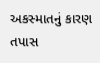અકસ્માતનું કારણ તપાસ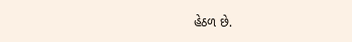હેઠળ છે.